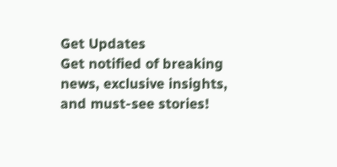Get Updates
Get notified of breaking news, exclusive insights, and must-see stories!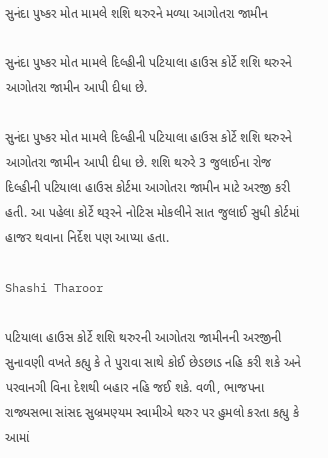સુનંદા પુષ્કર મોત મામલે શશિ થરુરને મળ્યા આગોતરા જામીન

સુનંદા પુષ્કર મોત મામલે દિલ્હીની પટિયાલા હાઉસ કોર્ટે શશિ થરુરને આગોતરા જામીન આપી દીધા છે.

સુનંદા પુષ્કર મોત મામલે દિલ્હીની પટિયાલા હાઉસ કોર્ટે શશિ થરુરને આગોતરા જામીન આપી દીધા છે. શશિ થરુરે 3 જુલાઈના રોજ દિલ્હીની પટિયાલા હાઉસ કોર્ટમા આગોતરા જામીન માટે અરજી કરી હતી. આ પહેલા કોર્ટે થરૂરને નોટિસ મોકલીને સાત જુલાઈ સુધી કોર્ટમાં હાજર થવાના નિર્દેશ પણ આપ્યા હતા.

Shashi Tharoor

પટિયાલા હાઉસ કોર્ટે શશિ થરુરની આગોતરા જામીનની અરજીની સુનાવણી વખતે કહ્યુ કે તે પુરાવા સાથે કોઈ છેડછાડ નહિ કરી શકે અને પરવાનગી વિના દેશથી બહાર નહિ જઈ શકે. વળી, ભાજપના રાજ્યસભા સાંસદ સુબ્રમણ્યમ સ્વામીએ થરુર પર હુમલો કરતા કહ્યુ કે આમાં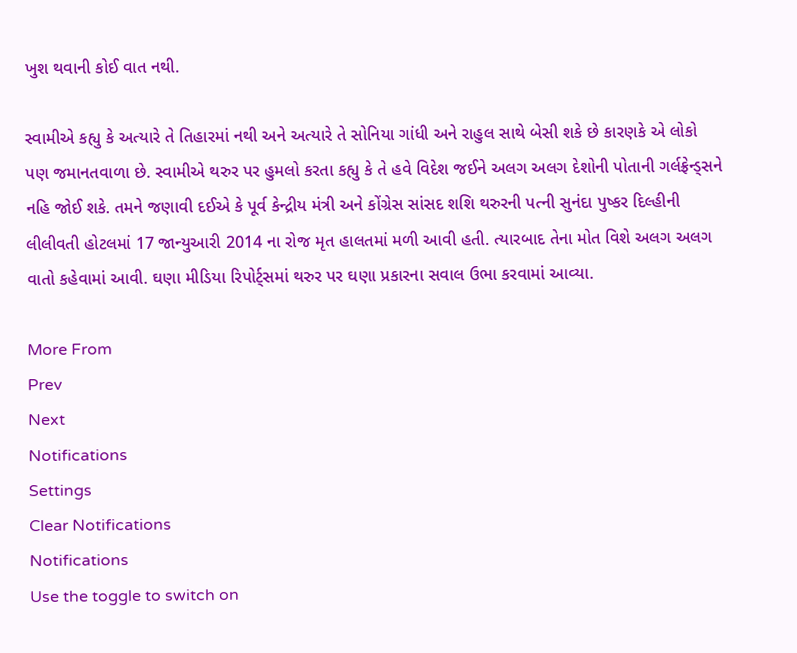ખુશ થવાની કોઈ વાત નથી.

સ્વામીએ કહ્યુ કે અત્યારે તે તિહારમાં નથી અને અત્યારે તે સોનિયા ગાંધી અને રાહુલ સાથે બેસી શકે છે કારણકે એ લોકો પણ જમાનતવાળા છે. સ્વામીએ થરુર પર હુમલો કરતા કહ્યુ કે તે હવે વિદેશ જઈને અલગ અલગ દેશોની પોતાની ગર્લફ્રેન્ડ્સને નહિ જોઈ શકે. તમને જણાવી દઈએ કે પૂર્વ કેન્દ્રીય મંત્રી અને કોંગ્રેસ સાંસદ શશિ થરુરની પત્ની સુનંદા પુષ્કર દિલ્હીની લીલીવતી હોટલમાં 17 જાન્યુઆરી 2014 ના રોજ મૃત હાલતમાં મળી આવી હતી. ત્યારબાદ તેના મોત વિશે અલગ અલગ વાતો કહેવામાં આવી. ઘણા મીડિયા રિપોર્ટ્સમાં થરુર પર ઘણા પ્રકારના સવાલ ઉભા કરવામાં આવ્યા.

More From
Prev
Next
Notifications
Settings
Clear Notifications
Notifications
Use the toggle to switch on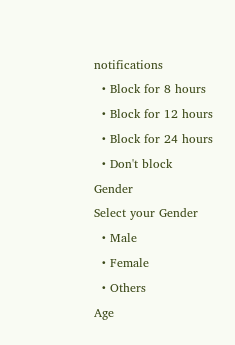notifications
  • Block for 8 hours
  • Block for 12 hours
  • Block for 24 hours
  • Don't block
Gender
Select your Gender
  • Male
  • Female
  • Others
Age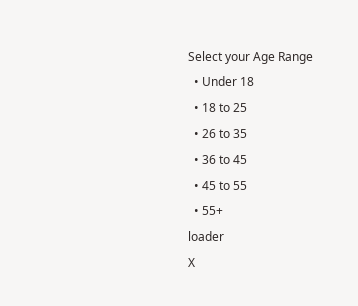Select your Age Range
  • Under 18
  • 18 to 25
  • 26 to 35
  • 36 to 45
  • 45 to 55
  • 55+
loader
X